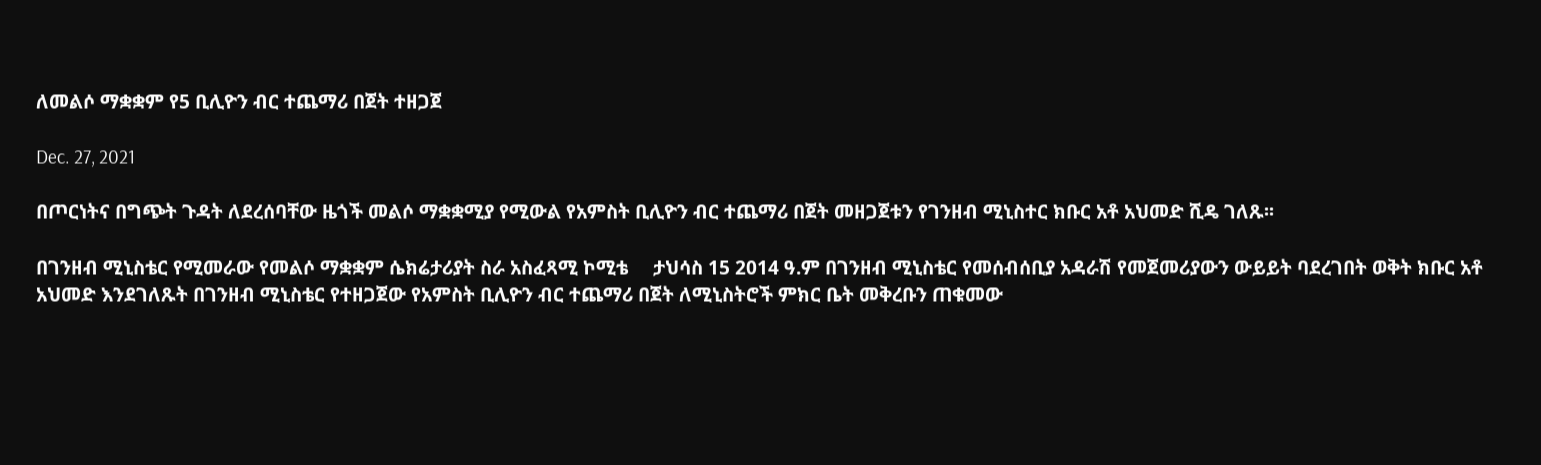ለመልሶ ማቋቋም የ5 ቢሊዮን ብር ተጨማሪ በጀት ተዘጋጀ

Dec. 27, 2021

በጦርነትና በግጭት ጉዳት ለደረሰባቸው ዜጎች መልሶ ማቋቋሚያ የሚውል የአምስት ቢሊዮን ብር ተጨማሪ በጀት መዘጋጀቱን የገንዘብ ሚኒስተር ክቡር አቶ አህመድ ሺዴ ገለጹ፡፡

በገንዘብ ሚኒስቴር የሚመራው የመልሶ ማቋቋም ሴክሬታሪያት ስራ አስፈጻሚ ኮሚቴ     ታህሳስ 15 2014 ዓ.ም በገንዘብ ሚኒስቴር የመሰብሰቢያ አዳራሽ የመጀመሪያውን ውይይት ባደረገበት ወቅት ክቡር አቶ አህመድ እንደገለጹት በገንዘብ ሚኒስቴር የተዘጋጀው የአምስት ቢሊዮን ብር ተጨማሪ በጀት ለሚኒስትሮች ምክር ቤት መቅረቡን ጠቁመው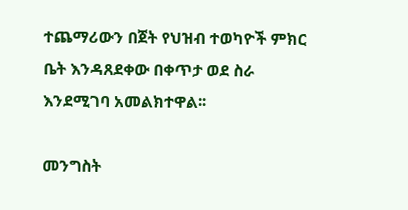ተጨማሪውን በጀት የህዝብ ተወካዮች ምክር ቤት እንዳጸደቀው በቀጥታ ወደ ስራ እንደሚገባ አመልክተዋል፡፡

መንግስት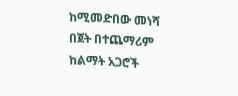ከሚመድበው መነሻ በጀት በተጨማሪም ከልማት አጋሮች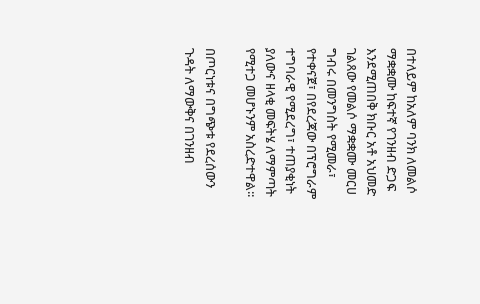በተለይም ከአለም ባንክ ለመልሶ ማቋቋሙ ከፍተኛ የገንዘብ ድጋፍ እንደሚጠበቅ ክቡር አቶ አህመድ ገልጸው የመልሶ ማቋቋሙ መርሀ ግብሩ በመንግስት የሚመራ፣ የተቀናጀ፣ በየደረጃው በፕሮግራም ተግባራዊ የሚደረግ፣ ተጠያቂነት ያለውና ዘላቂ መፍትሄ ለማምጣት የሚተጋ መሆኑንም አስረድተዋል፡፡

በጦርነቱና በግጭቱ የደረሰውን ጉዳት ለማውቅና በገንዘብ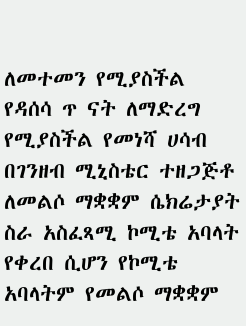ለመተመን የሚያስችል የዳሰሳ ጥ ናት ለማድረግ የሚያስችል የመነሻ ሀሳብ በገንዘብ ሚኒስቴር ተዘጋጅቶ ለመልሶ ማቋቋም ሴክሬታያት ስራ አስፈጻሚ ኮሚቴ አባላት የቀረበ ሲሆን የኮሚቴ አባላትም የመልሶ ማቋቋም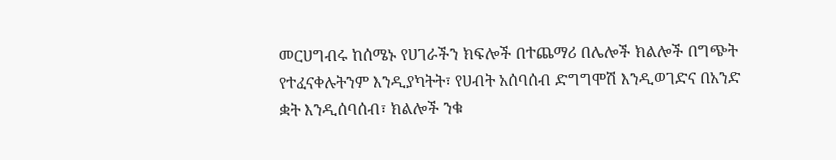መርሀግብሩ ከሰሜኑ የሀገራችን ክፍሎች በተጨማሪ በሌሎች ክልሎች በግጭት የተፈናቀሉትንም እንዲያካትት፣ የሀብት አሰባሰብ ድግግሞሽ እንዲወገድና በአንድ ቋት እንዲሰባሰብ፣ ክልሎች ንቁ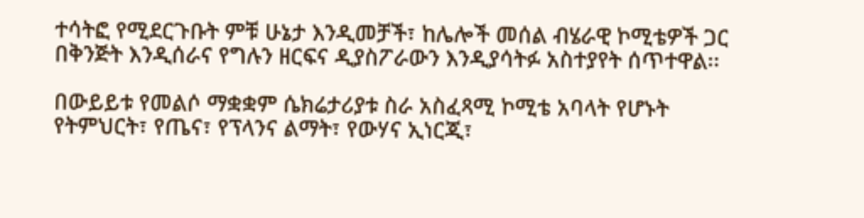ተሳትፎ የሚደርጉቡት ምቹ ሁኔታ እንዲመቻች፣ ከሌሎች መሰል ብሄራዊ ኮሚቴዎች ጋር በቅንጅት እንዲሰራና የግሉን ዘርፍና ዲያስፖራውን እንዲያሳትፉ አስተያየት ሰጥተዋል፡፡

በውይይቱ የመልሶ ማቋቋም ሴክሬታሪያቱ ስራ አስፈጻሚ ኮሚቴ አባላት የሆኑት የትምህርት፣ የጤና፣ የፕላንና ልማት፣ የውሃና ኢነርጂ፣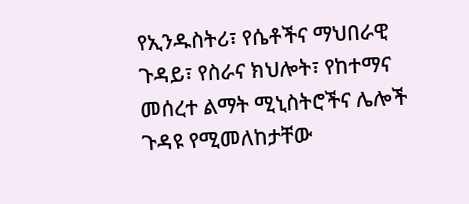የኢንዱስትሪ፣ የሴቶችና ማህበራዊ ጉዳይ፣ የስራና ክህሎት፣ የከተማና መሰረተ ልማት ሚኒስትሮችና ሌሎች ጉዳዩ የሚመለከታቸው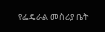የፌዴራል መስሪያ ቤት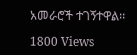አመራሮች ተገኝተዋል፡፡

1800 Views